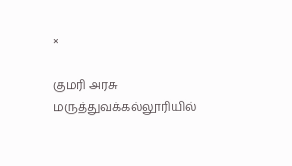×

குமரி அரசு மருத்துவக்கல்லூரியில்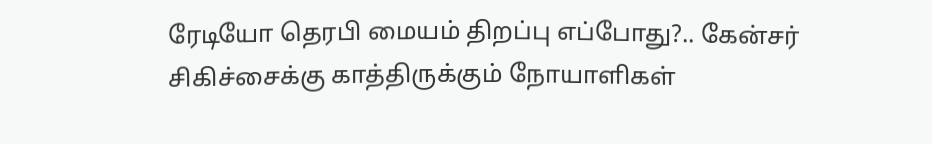ரேடியோ தெரபி மையம் திறப்பு எப்போது?.. கேன்சர் சிகிச்சைக்கு காத்திருக்கும் நோயாளிகள்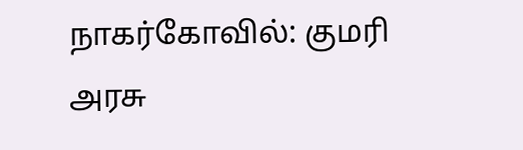நாகர்கோவில்: குமரி அரசு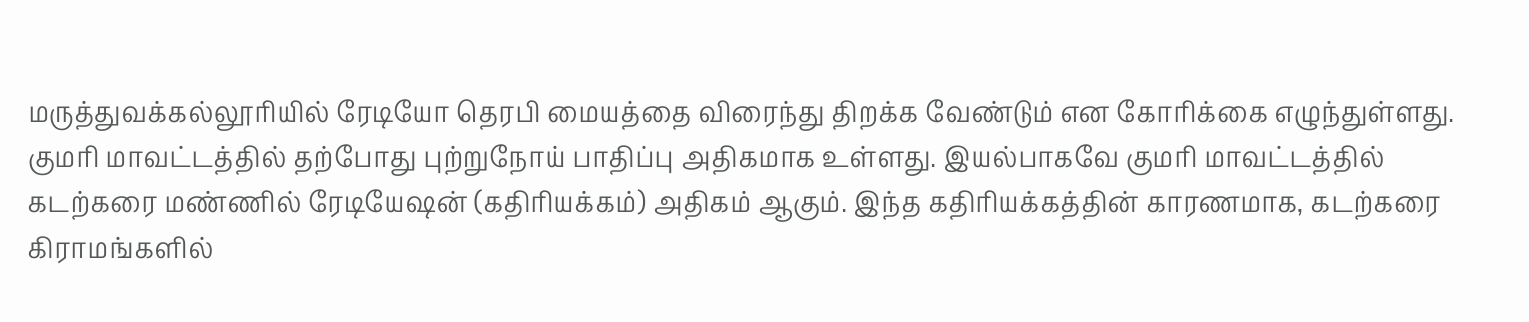மருத்துவக்கல்லூரியில் ரேடியோ தெரபி மையத்தை விரைந்து திறக்க வேண்டும் என கோரிக்கை எழுந்துள்ளது. குமரி மாவட்டத்தில் தற்போது புற்றுநோய் பாதிப்பு அதிகமாக உள்ளது. இயல்பாகவே குமரி மாவட்டத்தில் கடற்கரை மண்ணில் ரேடியேஷன் (கதிரியக்கம்) அதிகம் ஆகும். இந்த கதிரியக்கத்தின் காரணமாக, கடற்கரை கிராமங்களில்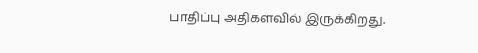பாதிப்பு அதிகளவில் இருக்கிறது.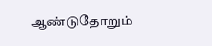ஆண்டுதோறும்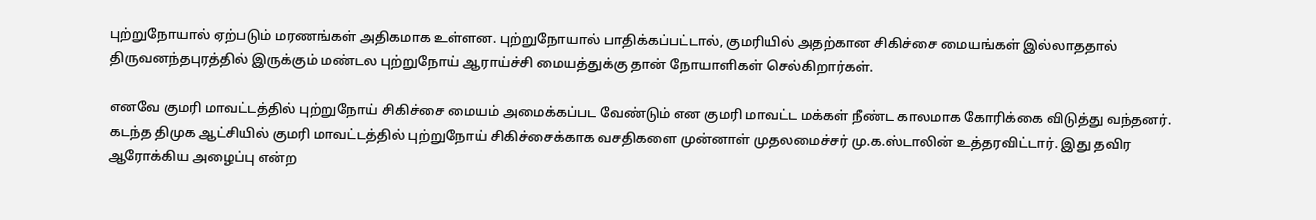புற்றுநோயால் ஏற்படும் மரணங்கள் அதிகமாக உள்ளன. புற்றுநோயால் பாதிக்கப்பட்டால், குமரியில் அதற்கான சிகிச்சை மையங்கள் இல்லாததால் திருவனந்தபுரத்தில் இருக்கும் மண்டல புற்றுநோய் ஆராய்ச்சி மையத்துக்கு தான் நோயாளிகள் செல்கிறார்கள்.

எனவே குமரி மாவட்டத்தில் புற்றுநோய் சிகிச்சை மையம் அமைக்கப்பட வேண்டும் என குமரி மாவட்ட மக்கள் நீண்ட காலமாக கோரிக்கை விடுத்து வந்தனர். கடந்த திமுக ஆட்சியில் குமரி மாவட்டத்தில் புற்றுநோய் சிகிச்சைக்காக வசதிகளை முன்னாள் முதலமைச்சர் மு.க.ஸ்டாலின் உத்தரவிட்டார். இது தவிர ஆரோக்கிய அழைப்பு என்ற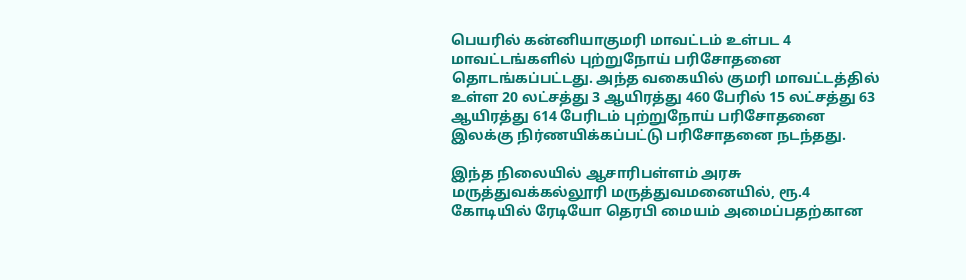பெயரில் கன்னியாகுமரி மாவட்டம் உள்பட 4 மாவட்டங்களில் புற்றுநோய் பரிசோதனை தொடங்கப்பட்டது. அந்த வகையில் குமரி மாவட்டத்தில் உள்ள 20 லட்சத்து 3 ஆயிரத்து 460 பேரில் 15 லட்சத்து 63 ஆயிரத்து 614 பேரிடம் புற்றுநோய் பரிசோதனை இலக்கு நிர்ணயிக்கப்பட்டு பரிசோதனை நடந்தது.

இந்த நிலையில் ஆசாரிபள்ளம் அரசு மருத்துவக்கல்லூரி மருத்துவமனையில், ரூ.4 கோடியில் ரேடியோ தெரபி மையம் அமைப்பதற்கான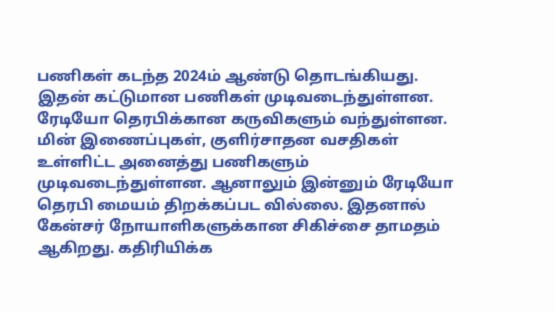பணிகள் கடந்த 2024ம் ஆண்டு தொடங்கியது. இதன் கட்டுமான பணிகள் முடிவடைந்துள்ளன. ரேடியோ தெரபிக்கான கருவிகளும் வந்துள்ளன. மின் இணைப்புகள், குளிர்சாதன வசதிகள் உள்ளிட்ட அனைத்து பணிகளும் முடிவடைந்துள்ளன. ஆனாலும் இன்னும் ரேடியோ தெரபி மையம் திறக்கப்பட வில்லை. இதனால் கேன்சர் நோயாளிகளுக்கான சிகிச்சை தாமதம் ஆகிறது. கதிரியிக்க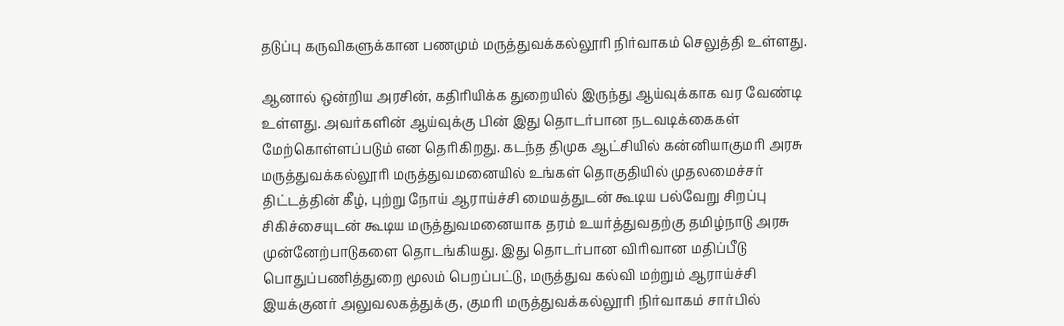தடுப்பு கருவிகளுக்கான பணமும் மருத்துவக்கல்லூரி நிர்வாகம் செலுத்தி உள்ளது.

ஆனால் ஒன்றிய அரசின், கதிரியிக்க துறையில் இருந்து ஆய்வுக்காக வர வேண்டி உள்ளது. அவர்களின் ஆய்வுக்கு பின் இது தொடர்பான நடவடிக்கைகள் மேற்கொள்ளப்படும் என தெரிகிறது. கடந்த திமுக ஆட்சியில் கன்னியாகுமரி அரசு மருத்துவக்கல்லூரி மருத்துவமனையில் உங்கள் தொகுதியில் முதலமைச்சர் திட்டத்தின் கீழ், புற்று நோய் ஆராய்ச்சி மையத்துடன் கூடிய பல்வேறு சிறப்பு சிகிச்சையுடன் கூடிய மருத்துவமனையாக தரம் உயர்த்துவதற்கு தமிழ்நாடு அரசு முன்னேற்பாடுகளை தொடங்கியது. இது தொடர்பான விரிவான மதிப்பீடு பொதுப்பணித்துறை மூலம் பெறப்பட்டு, மருத்துவ கல்வி மற்றும் ஆராய்ச்சி இயக்குனர் அலுவலகத்துக்கு, குமரி மருத்துவக்கல்லூரி நிர்வாகம் சார்பில்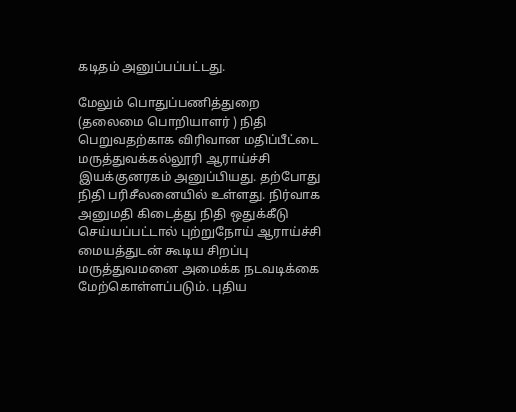கடிதம் அனுப்பப்பட்டது.

மேலும் பொதுப்பணித்துறை (தலைமை பொறியாளர் ) நிதி பெறுவதற்காக விரிவான மதிப்பீட்டை மருத்துவக்கல்லூரி ஆராய்ச்சி இயக்குனரகம் அனுப்பியது. தற்போது நிதி பரிசீலனையில் உள்ளது. நிர்வாக அனுமதி கிடைத்து நிதி ஒதுக்கீடு செய்யப்பட்டால் புற்றுநோய் ஆராய்ச்சி மையத்துடன் கூடிய சிறப்பு மருத்துவமனை அமைக்க நடவடிக்கை மேற்கொள்ளப்படும். புதிய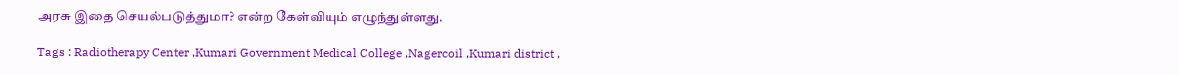அரசு இதை செயல்படுத்துமா? என்ற கேள்வியும் எழுந்துள்ளது.

Tags : Radiotherapy Center ,Kumari Government Medical College ,Nagercoil ,Kumari district ,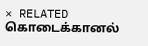× RELATED கொடைக்கானல்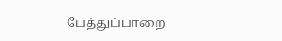பேத்துப்பாறை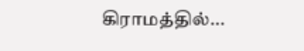கிராமத்தில்...